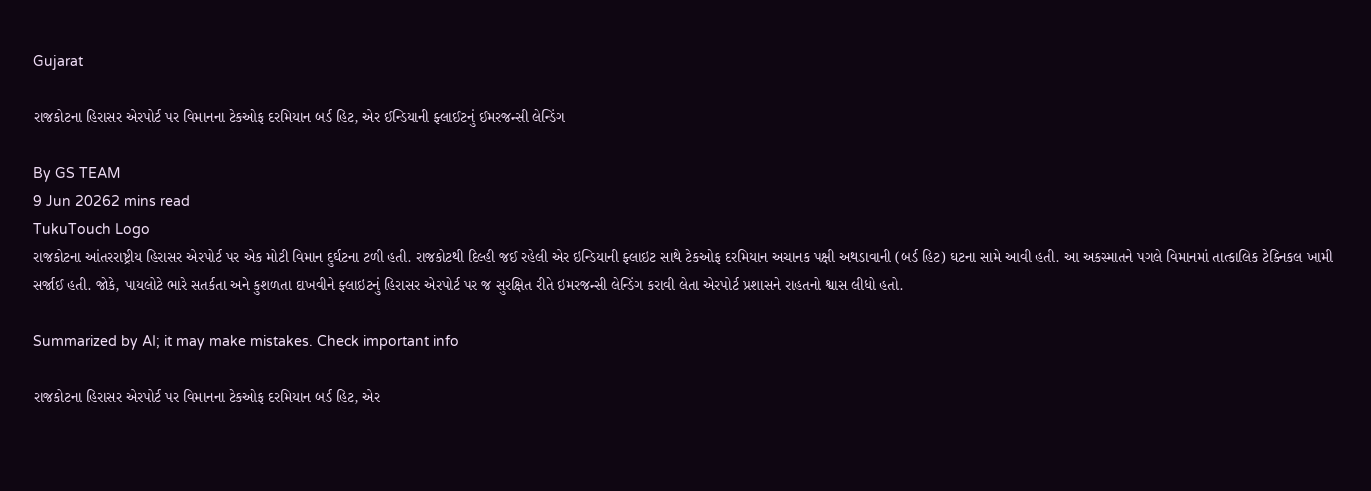Gujarat

રાજકોટના હિરાસર એરપોર્ટ પર વિમાનના ટેકઓફ દરમિયાન બર્ડ હિટ, એર ઈન્ડિયાની ફ્લાઈટનું ઈમરજન્સી લેન્ડિંગ

By GS TEAM
9 Jun 20262 mins read
TukuTouch Logo
રાજકોટના આંતરરાષ્ટ્રીય હિરાસર એરપોર્ટ પર એક મોટી વિમાન દુર્ઘટના ટળી હતી. રાજકોટથી દિલ્હી જઈ રહેલી એર ઇન્ડિયાની ફ્લાઇટ સાથે ટેકઓફ દરમિયાન અચાનક પક્ષી અથડાવાની (બર્ડ હિટ) ઘટના સામે આવી હતી. આ અકસ્માતને પગલે વિમાનમાં તાત્કાલિક ટેક્નિકલ ખામી સર્જાઈ હતી. જોકે, પાયલોટે ભારે સતર્કતા અને કુશળતા દાખવીને ફ્લાઇટનું હિરાસર એરપોર્ટ પર જ સુરક્ષિત રીતે ઇમરજન્સી લેન્ડિંગ કરાવી લેતા એરપોર્ટ પ્રશાસને રાહતનો શ્વાસ લીધો હતો.

Summarized by AI; it may make mistakes. Check important info

રાજકોટના હિરાસર એરપોર્ટ પર વિમાનના ટેકઓફ દરમિયાન બર્ડ હિટ, એર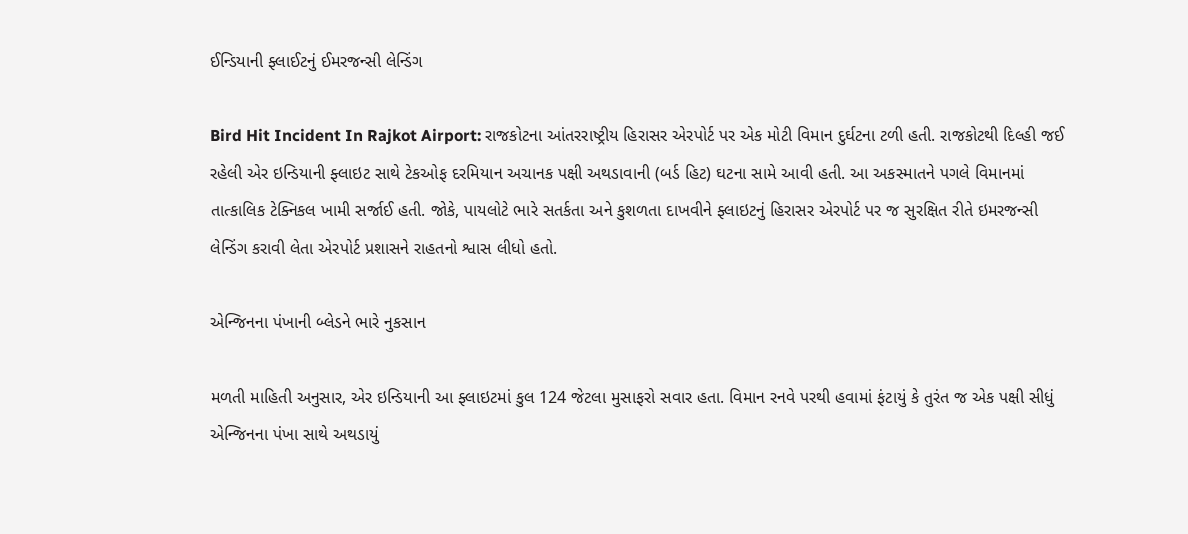ઈન્ડિયાની ફ્લાઈટનું ઈમરજન્સી લેન્ડિંગ

Bird Hit Incident In Rajkot Airport: રાજકોટના આંતરરાષ્ટ્રીય હિરાસર એરપોર્ટ પર એક મોટી વિમાન દુર્ઘટના ટળી હતી. રાજકોટથી દિલ્હી જઈ રહેલી એર ઇન્ડિયાની ફ્લાઇટ સાથે ટેકઓફ દરમિયાન અચાનક પક્ષી અથડાવાની (બર્ડ હિટ) ઘટના સામે આવી હતી. આ અકસ્માતને પગલે વિમાનમાં તાત્કાલિક ટેક્નિકલ ખામી સર્જાઈ હતી. જોકે, પાયલોટે ભારે સતર્કતા અને કુશળતા દાખવીને ફ્લાઇટનું હિરાસર એરપોર્ટ પર જ સુરક્ષિત રીતે ઇમરજન્સી લેન્ડિંગ કરાવી લેતા એરપોર્ટ પ્રશાસને રાહતનો શ્વાસ લીધો હતો.

એન્જિનના પંખાની બ્લેડને ભારે નુકસાન

મળતી માહિતી અનુસાર, એર ઇન્ડિયાની આ ફ્લાઇટમાં કુલ 124 જેટલા મુસાફરો સવાર હતા. વિમાન રનવે પરથી હવામાં ફંટાયું કે તુરંત જ એક પક્ષી સીધું એન્જિનના પંખા સાથે અથડાયું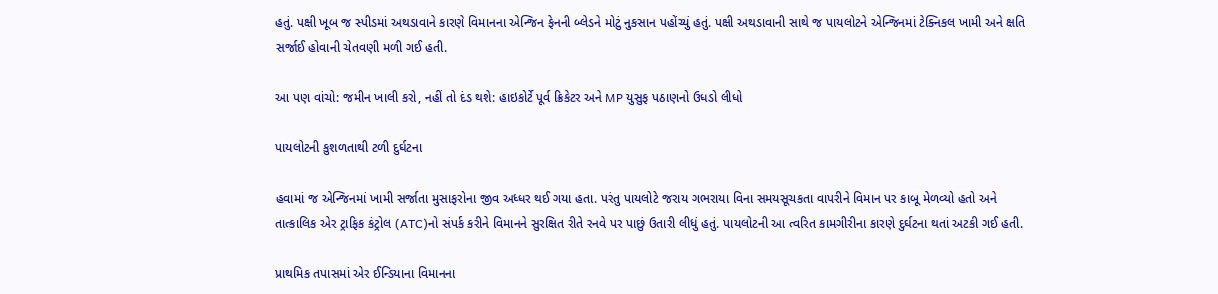હતું. પક્ષી ખૂબ જ સ્પીડમાં અથડાવાને કારણે વિમાનના એન્જિન ફેનની બ્લેડને મોટું નુકસાન પહોંચ્યું હતું. પક્ષી અથડાવાની સાથે જ પાયલોટને એન્જિનમાં ટેક્નિકલ ખામી અને ક્ષતિ સર્જાઈ હોવાની ચેતવણી મળી ગઈ હતી.

આ પણ વાંચો: જમીન ખાલી કરો, નહીં તો દંડ થશે: હાઇકોર્ટે પૂર્વ ક્રિકેટર અને MP યુસુફ પઠાણનો ઉધડો લીધો

પાયલોટની કુશળતાથી ટળી દુર્ઘટના

હવામાં જ એન્જિનમાં ખામી સર્જાતા મુસાફરોના જીવ અધ્ધર થઈ ગયા હતા. પરંતુ પાયલોટે જરાય ગભરાયા વિના સમયસૂચકતા વાપરીને વિમાન પર કાબૂ મેળવ્યો હતો અને તાત્કાલિક એર ટ્રાફિક કંટ્રોલ (ATC)નો સંપર્ક કરીને વિમાનને સુરક્ષિત રીતે રનવે પર પાછું ઉતારી લીધું હતું. પાયલોટની આ ત્વરિત કામગીરીના કારણે દુર્ઘટના થતાં અટકી ગઈ હતી.

પ્રાથમિક તપાસમાં એર ઈન્ડિયાના વિમાનના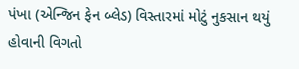પંખા (એન્જિન ફેન બ્લેડ) વિસ્તારમાં મોટું નુકસાન થયું હોવાની વિગતો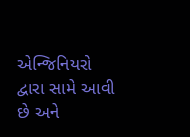એન્જિનિયરો દ્વારા સામે આવી છે અને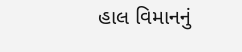હાલ વિમાનનું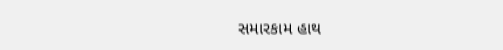સમારકામ હાથ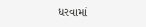ધરવામાં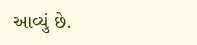આવ્યું છે.